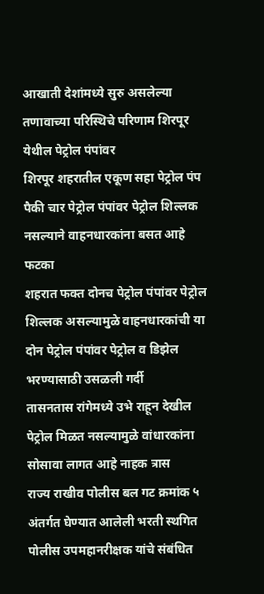आखाती देशांमध्ये सुरु असलेल्या तणावाच्या परिस्थिचे परिणाम शिरपूर येथील पेट्रोल पंपांवर
शिरपूर शहरातील एकूण सहा पेट्रोल पंप पैकी चार पेट्रोल पंपांवर पेट्रोल शिल्लक नसल्याने वाहनधारकांना बसत आहे फटका
शहरात फक्त दोनच पेट्रोल पंपांवर पेट्रोल शिल्लक असल्यामुळे वाहनधारकांची या दोन पेट्रोल पंपांवर पेट्रोल व डिझेल भरण्यासाठी उसळली गर्दी
तासनतास रांगेमध्ये उभे राहून देखील पेट्रोल मिळत नसल्यामुळे वांधारकांना सोसावा लागत आहे नाहक त्रास
राज्य राखीव पोलीस बल गट क्रमांक ५ अंतर्गत घेण्यात आलेली भरती स्थगित
पोलीस उपमहानरीक्षक यांचे संबंधित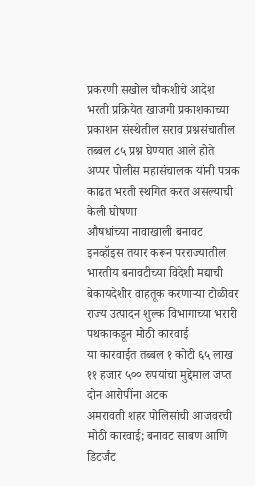प्रकरणी सखोल चौकशीचे आदेश
भरती प्रक्रियेत खाजगी प्रकाशकाच्या प्रकाशन संस्थेतील सराव प्रश्नसंचातील तब्बल ८५ प्रश्न घेण्यात आले होते
अप्पर पोलीस महासंचालक यांनी पत्रक काढत भरती स्थगित करत असल्याची केली घोषणा
औषधांच्या नावाखाली बनावट इनव्हॉइस तयार करून परराज्यातील भारतीय बनावटीच्या विदेशी मद्याची बेकायदेशीर वाहतूक करणाऱ्या टोळीवर राज्य उत्पादन शुल्क विभागाच्या भरारी पथकाकडून मोठी कारवाई
या कारवाईत तब्बल १ कोटी ६५ लाख ११ हजार ५०० रुपयांचा मुद्देमाल जप्त
दोन आरोपींना अटक
अमरावती शहर पोलिसांची आजवरची मोठी कारवाई; बनावट साबण आणि डिटर्जंट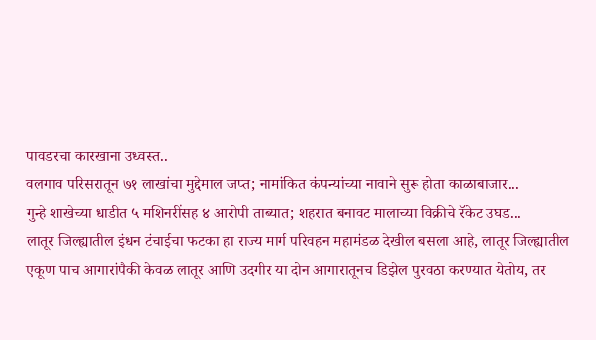पावडरचा कारखाना उध्वस्त..
वलगाव परिसरातून ७१ लाखांचा मुद्देमाल जप्त; नामांकित कंपन्यांच्या नावाने सुरू होता काळाबाजार...
गुन्हे शाखेच्या धाडीत ५ मशिनरींसह ४ आरोपी ताब्यात; शहरात बनावट मालाच्या विक्रीचे रॅकेट उघड...
लातूर जिल्ह्यातील इंधन टंचाईचा फटका हा राज्य मार्ग परिवहन महामंडळ देखील बसला आहे, लातूर जिल्ह्यातील एकूण पाच आगारांपैकी केवळ लातूर आणि उदगीर या दोन आगारातूनच डिझेल पुरवठा करण्यात येतोय, तर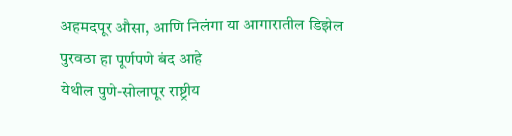अहमदपूर औसा, आणि निलंगा या आगारातील डिझेल पुरवठा हा पूर्णपणे बंद आहे
येथील पुणे-सोलापूर राष्ट्रीय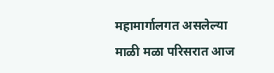महामार्गालगत असलेल्या माळी मळा परिसरात आज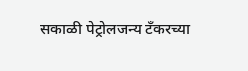सकाळी पेट्रोलजन्य टँकरच्या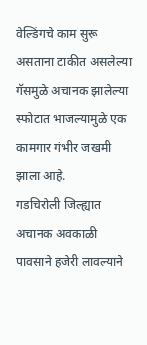वेल्डिंगचे काम सुरू असताना टाकीत असलेल्या गॅसमुळे अचानक झालेल्या स्फोटात भाजल्यामुळे एक कामगार गंभीर जखमी झाला आहे.
गडचिरोली जिल्ह्यात अचानक अवकाळी पावसाने हजेरी लावल्याने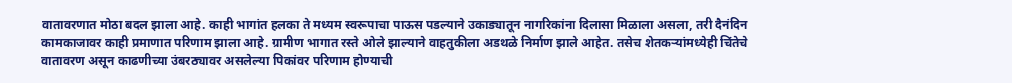वातावरणात मोठा बदल झाला आहे. काही भागांत हलका ते मध्यम स्वरूपाचा पाऊस पडल्याने उकाड्यातून नागरिकांना दिलासा मिळाला असला, तरी दैनंदिन कामकाजावर काही प्रमाणात परिणाम झाला आहे. ग्रामीण भागात रस्ते ओले झाल्याने वाहतुकीला अडथळे निर्माण झाले आहेत. तसेच शेतकऱ्यांमध्येही चिंतेचे वातावरण असून काढणीच्या उंबरठ्यावर असलेल्या पिकांवर परिणाम होण्याची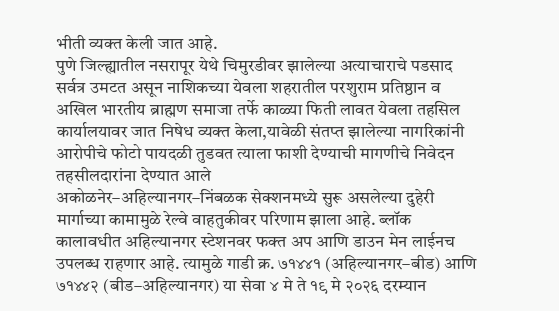भीती व्यक्त केली जात आहे.
पुणे जिल्ह्यातील नसरापूर येथे चिमुरडीवर झालेल्या अत्याचाराचे पडसाद सर्वत्र उमटत असून नाशिकच्या येवला शहरातील परशुराम प्रतिष्ठान व अखिल भारतीय ब्राह्मण समाजा तर्फे काळ्या फिती लावत येवला तहसिल कार्यालयावर जात निषेध व्यक्त केला,यावेळी संतप्त झालेल्या नागरिकांनी आरोपीचे फोटो पायदळी तुडवत त्याला फाशी देण्याची मागणीचे निवेदन तहसीलदारांना देण्यात आले
अकोळनेर–अहिल्यानगर–निंबळक सेक्शनमध्ये सुरू असलेल्या दुहेरी मार्गाच्या कामामुळे रेल्वे वाहतुकीवर परिणाम झाला आहे. ब्लॉक कालावधीत अहिल्यानगर स्टेशनवर फक्त अप आणि डाउन मेन लाईनच उपलब्ध राहणार आहे. त्यामुळे गाडी क्र. ७१४४१ (अहिल्यानगर–बीड) आणि ७१४४२ (बीड–अहिल्यानगर) या सेवा ४ मे ते १९ मे २०२६ दरम्यान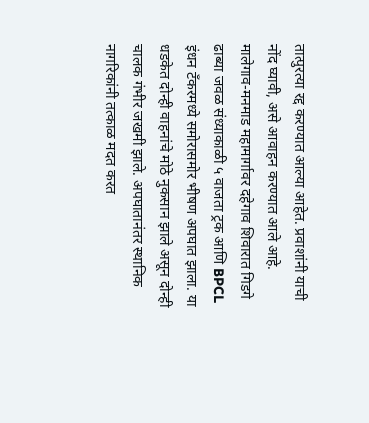तात्पुरत्या रद्द करण्यात आल्या आहेत. प्रवाशांनी याची नोंद घ्यावी, असे आवाहन करण्यात आले आहे.
मालेगाव-मनमाड महामार्गावर दहेगाव शिवारात गिडगे ढाब्या जवळ संध्याकाळी ५ वाजता ट्रक आणि BPCL इंधन टँकरमध्ये समोरासमोर भीषण अपघात झाला. या धडकेत दोन्ही वाहनांचे मोठे नुकसान झाले असून दोन्ही चालक गंभीर जखमी झाले. अपघातानंतर स्थानिक नागरिकांनी तत्काळ मदत करत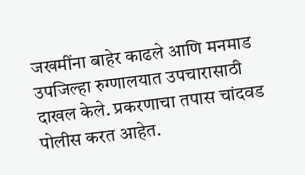जखमींना बाहेर काढले आणि मनमाड उपजिल्हा रुग्णालयात उपचारासाठी दाखल केले. प्रकरणाचा तपास चांदवड पोलीस करत आहेत.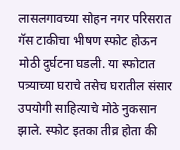लासलगावच्या सोहन नगर परिसरात गॅस टाकीचा भीषण स्फोट होऊन मोठी दुर्घटना घडली. या स्फोटात पत्र्याच्या घराचे तसेच घरातील संसार उपयोगी साहित्याचे मोठे नुकसान झाले. स्फोट इतका तीव्र होता की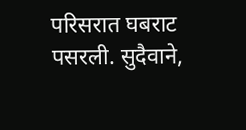परिसरात घबराट पसरली. सुदैवाने,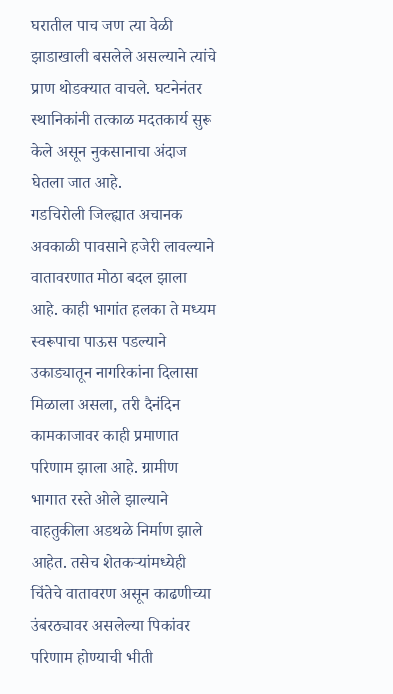घरातील पाच जण त्या वेळी झाडाखाली बसलेले असल्याने त्यांचे प्राण थोडक्यात वाचले. घटनेनंतर स्थानिकांनी तत्काळ मदतकार्य सुरू केले असून नुकसानाचा अंदाज घेतला जात आहे.
गडचिरोली जिल्ह्यात अचानक अवकाळी पावसाने हजेरी लावल्याने वातावरणात मोठा बदल झाला आहे. काही भागांत हलका ते मध्यम स्वरूपाचा पाऊस पडल्याने उकाड्यातून नागरिकांना दिलासा मिळाला असला, तरी दैनंदिन कामकाजावर काही प्रमाणात परिणाम झाला आहे. ग्रामीण भागात रस्ते ओले झाल्याने वाहतुकीला अडथळे निर्माण झाले आहेत. तसेच शेतकऱ्यांमध्येही चिंतेचे वातावरण असून काढणीच्या उंबरठ्यावर असलेल्या पिकांवर परिणाम होण्याची भीती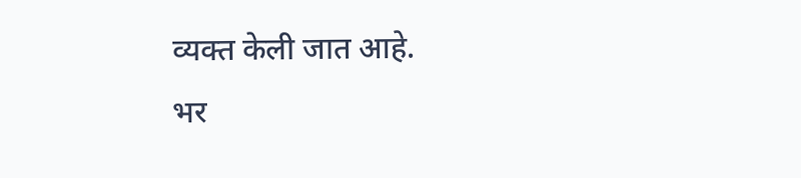व्यक्त केली जात आहे.
भर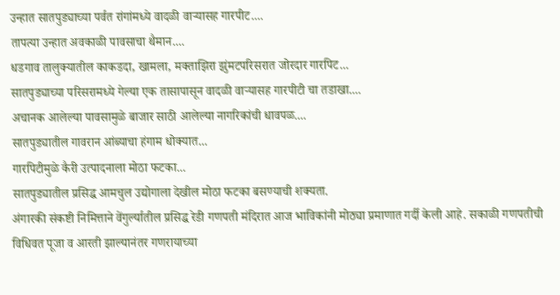उन्हात सातपुड्याच्या पर्वत रांगांमध्ये वादळी वाऱ्यासह गारपीट....
तापत्या उन्हात अवकाळी पावसाचा थैमान....
धडगाव तालुक्यातील काकडदा, खामला, मक्ताझिरा झुंमटपरिसरात जोरदार गारपिट...
सातपुड्याच्या परिसरामध्ये गेल्या एक तासापासून वादळी वाऱ्यासह गारपीटी चा तडाखा....
अचानक आलेल्या पावसामुळे बाजार साठी आलेल्या नागरिकांची धावपळ....
सातपुड्यातील गावरान आंब्याचा हंगाम धोक्यात...
गारपिटीमुळे कैरी उत्पादनाला मोठा फटका...
सातपुड्यातील प्रसिद्ध आमचुल उद्योगाला देखील मोठा फटका बसण्याची शक्यता.
अंगारकी संकष्टी निमित्ताने वेंगुर्ल्यातील प्रसिद्ध रेडी गणपती मंदिरात आज भाविकांनी मोठ्या प्रमाणात गर्दी केली आहे. सकाळी गणपतीची विधिवत पूजा व आरती झाल्यानंतर गणरायाच्या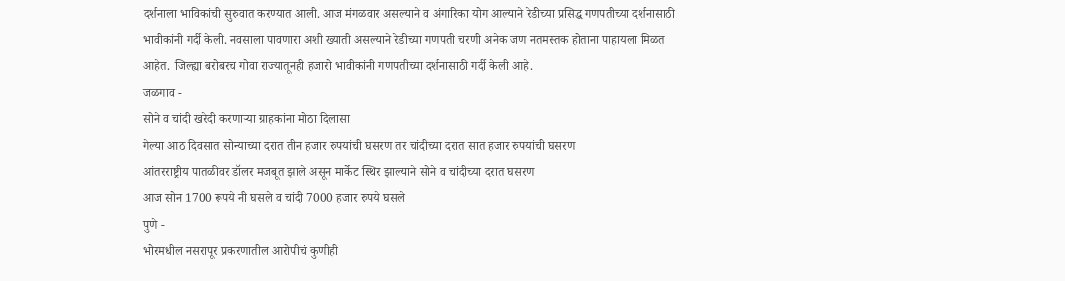दर्शनाला भाविकांची सुरुवात करण्यात आली. आज मंगळवार असल्याने व अंगारिका योग आल्याने रेडीच्या प्रसिद्ध गणपतीच्या दर्शनासाठी भावीकांनी गर्दी केली. नवसाला पावणारा अशी ख्याती असल्याने रेडीच्या गणपती चरणी अनेक जण नतमस्तक होताना पाहायला मिळत आहेत. जिल्ह्या बरोबरच गोवा राज्यातूनही हजारो भावीकांनी गणपतीच्या दर्शनासाठी गर्दी केली आहे.
जळगाव -
सोने व चांदी खरेदी करणाऱ्या ग्राहकांना मोठा दिलासा
गेल्या आठ दिवसात सोन्याच्या दरात तीन हजार रुपयांची घसरण तर चांदीच्या दरात सात हजार रुपयांची घसरण
आंतरराष्ट्रीय पातळीवर डॉलर मजबूत झाले असून मार्केट स्थिर झाल्याने सोने व चांदीच्या दरात घसरण
आज सोन 1700 रूपये नी घसले व चांदी 7000 हजार रुपये घसले
पुणे -
भोरमधील नसरापूर प्रकरणातील आरोपीचं कुणीही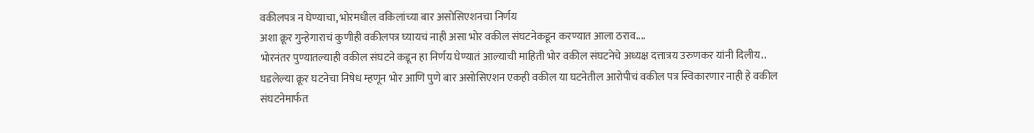वकीलपत्र न घेण्याचा, भोरमधील वकिलांच्या बार असोसिएशनचा निर्णय
अशा क्रूर गुन्हेगाराचं कुणीही वकीलपत्र घ्यायचं नाही असा भोर वकील संघटनेकडून करण्यात आला ठराव....
भोरनंतर पुण्यातल्याही वकील संघटने कडून हा निर्णय घेण्यातं आल्याची माहिती भोर वकील संघटनेचे अध्यक्ष दत्तात्रय उरुणकर यांनी दिलीय..
घडलेल्या क्रूर घटनेचा निषेध म्हणून भोर आणि पुणे बार असोसिएशन एकही वकील या घटनेतील आरोपीचं वकील पत्र स्विकारणार नाही हे वकील संघटनेमार्फत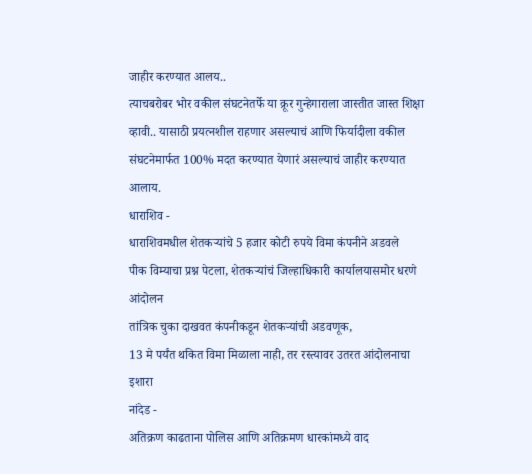जाहीर करण्यात आलय..
त्याचबरोबर भोर वकील संघटनेतर्फे या क्रूर गुन्हेगाराला जास्तीत जास्त शिक्षा व्हावी.. यासाठी प्रयत्नशील राहणार असल्याचं आणि फिर्यादीला वकील संघटनेमार्फत 100% मदत करण्यात येणारं असल्याचं जाहीर करण्यात आलाय.
धाराशिव -
धाराशिवमधील शेतकऱ्यांचे 5 हजार कोटी रुपये विमा कंपनीने अडवले
पीक विम्याचा प्रश्न पेटला, शेतकऱ्यांचं जिल्हाधिकारी कार्यालयासमोर धरणे आंदोलन
तांत्रिक चुका दाखवत कंपनीकडून शेतकऱ्यांची अडवणूक,
13 मे पर्यंत थकित विमा मिळाला नाही, तर रस्त्यावर उतरत आंदोलनाचा इशारा
नांदेड -
अतिक्रण काढताना पोलिस आणि अतिक्रमण धारकांमध्ये वाद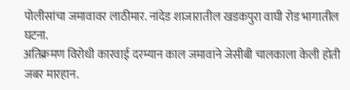पोलीसांचा जमावावर लाठीमार. नांदेड शाजारातील खडकपुरा वाघी रोड भागातील घटना.
अतिक्रमण विरोधी कारवाई दरम्यान काल जमावाने जेसीबी चालकाला केली होती जबर मारहान.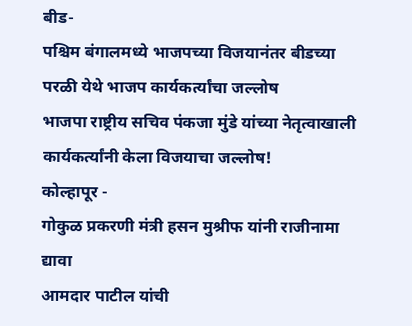बीड-
पश्चिम बंगालमध्ये भाजपच्या विजयानंतर बीडच्या परळी येथे भाजप कार्यकर्त्यांचा जल्लोष
भाजपा राष्ट्रीय सचिव पंकजा मुंडे यांच्या नेतृत्वाखाली कार्यकर्त्यांनी केला विजयाचा जल्लोष!
कोल्हापूर -
गोकुळ प्रकरणी मंत्री हसन मुश्रीफ यांनी राजीनामा द्यावा
आमदार पाटील यांची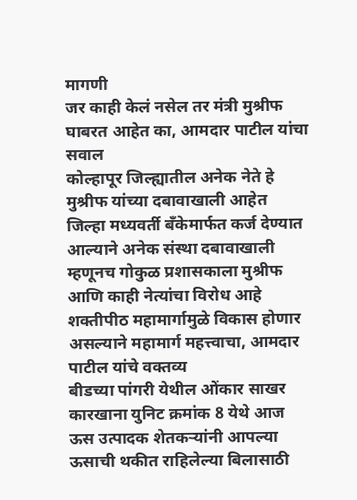मागणी
जर काही केलं नसेल तर मंत्री मुश्रीफ घाबरत आहेत का, आमदार पाटील यांचा सवाल
कोल्हापूर जिल्ह्यातील अनेक नेते हे मुश्रीफ यांच्या दबावाखाली आहेत
जिल्हा मध्यवर्ती बँकेमार्फत कर्ज देण्यात आल्याने अनेक संस्था दबावाखाली म्हणूनच गोकुळ प्रशासकाला मुश्रीफ आणि काही नेत्यांचा विरोध आहे
शक्तीपीठ महामार्गामुळे विकास होणार असल्याने महामार्ग महत्त्वाचा, आमदार पाटील यांचे वक्तव्य
बीडच्या पांगरी येथील ओंकार साखर कारखाना युनिट क्रमांक 8 येथे आज ऊस उत्पादक शेतकऱ्यांनी आपल्या ऊसाची थकीत राहिलेल्या बिलासाठी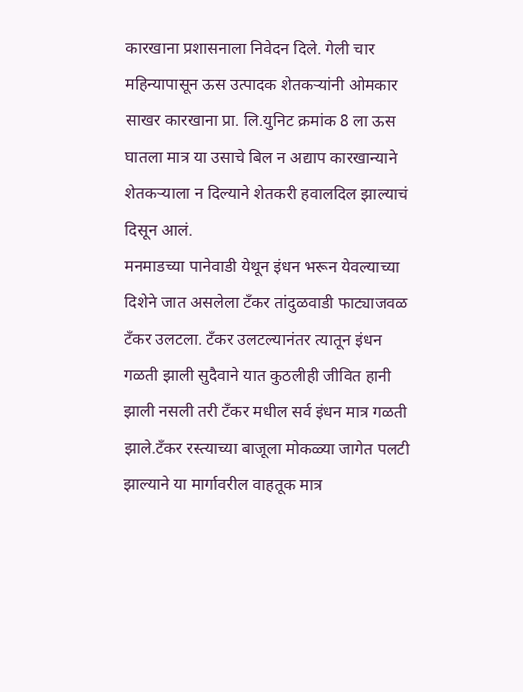कारखाना प्रशासनाला निवेदन दिले. गेली चार महिन्यापासून ऊस उत्पादक शेतकऱ्यांनी ओमकार साखर कारखाना प्रा. लि.युनिट क्रमांक 8 ला ऊस घातला मात्र या उसाचे बिल न अद्याप कारखान्याने शेतकऱ्याला न दिल्याने शेतकरी हवालदिल झाल्याचं दिसून आलं.
मनमाडच्या पानेवाडी येथून इंधन भरून येवल्याच्या दिशेने जात असलेला टँकर तांदुळवाडी फाट्याजवळ टँकर उलटला. टँकर उलटल्यानंतर त्यातून इंधन गळती झाली सुदैवाने यात कुठलीही जीवित हानी झाली नसली तरी टँकर मधील सर्व इंधन मात्र गळती झाले.टँकर रस्त्याच्या बाजूला मोकळ्या जागेत पलटी झाल्याने या मार्गावरील वाहतूक मात्र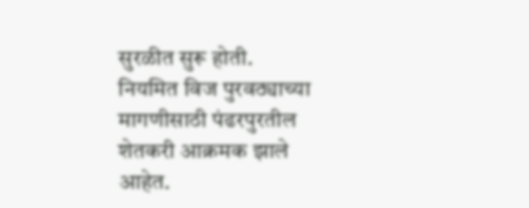सुरळीत सुरू होती.
नियमित विज पुरवठ्याच्या मागणीसाठी पंढरपुरतील शेतकरी आक्रमक झाले आहेत.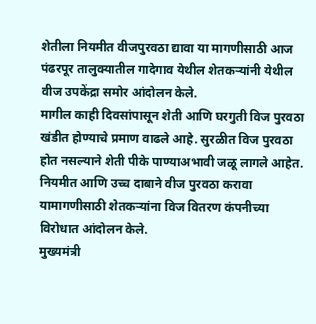शेतीला नियमीत वीजपुरवठा द्यावा या मागणीसाठी आज पंढरपूर तालुक्यातील गादेगाव येथील शेतकऱ्यांनी येथील वीज उपकेंद्रा समोर आंदोलन केले.
मागील काही दिवसांपासून शेती आणि घरगुती विज पुरवठा खंडीत होण्याचे प्रमाण वाढले आहे. सुरळीत विज पुरवठा होत नसल्याने शेती पीके पाण्याअभावी जळू लागले आहेत. नियमीत आणि उच्च दाबाने वीज पुरवठा करावा यामागणीसाठी शेतकऱ्यांना विज वितरण कंपनीच्या विरोधात आंदोलन केले.
मुख्यमंत्री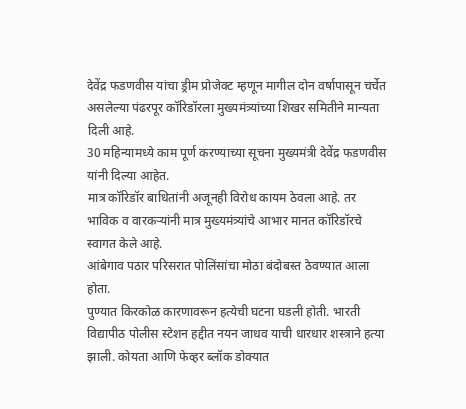देवेंद्र फडणवीस यांचा ड्रीम प्रोजेक्ट म्हणून मागील दोन वर्षापासून चर्चेत असलेल्या पंढरपूर कॉरिडॉरला मुख्यमंत्र्यांच्या शिखर समितीने मान्यता दिली आहे.
30 महिन्यामध्ये काम पूर्ण करण्याच्या सूचना मुख्यमंत्री देवेंद्र फडणवीस यांनी दिल्या आहेत.
मात्र कॉरिडॉर बाधितांनी अजूनही विरोध कायम ठेवला आहे. तर भाविक व वारकऱ्यांनी मात्र मुख्यमंत्र्यांचे आभार मानत कॉरिडॉरचे स्वागत केले आहे.
आंबेगाव पठार परिसरात पोलिंसांचा मोठा बंदोबस्त ठेवण्यात आला होता.
पुण्यात किरकोळ कारणावरून हत्येची घटना घडली होती. भारती विद्यापीठ पोलीस स्टेशन हद्दीत नयन जाधव याची धारधार शस्त्राने हत्या झाली. कोयता आणि फेव्हर ब्लॉक डोक्यात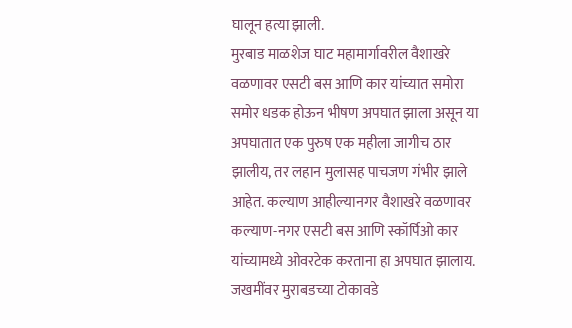घालून हत्या झाली.
मुरबाड माळशेज घाट महामार्गावरील वैशाखरे वळणावर एसटी बस आणि कार यांच्यात समोरा समोर धडक होऊन भीषण अपघात झाला असून या अपघातात एक पुरुष एक महीला जागीच ठार झालीय, तर लहान मुलासह पाचजण गंभीर झाले आहेत. कल्याण आहील्यानगर वैशाखरे वळणावर कल्याण-नगर एसटी बस आणि स्कॉर्पिओ कार यांच्यामध्ये ओवरटेक करताना हा अपघात झालाय. जखमींवर मुराबडच्या टोकावडे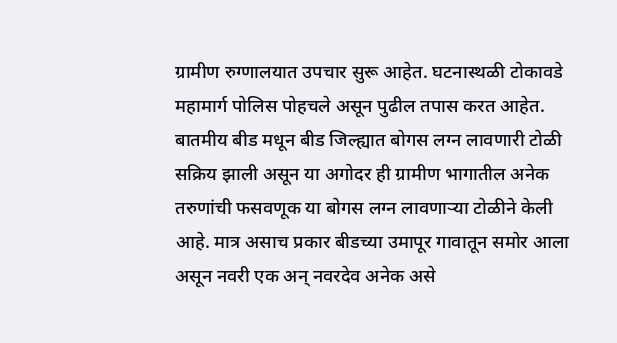ग्रामीण रुग्णालयात उपचार सुरू आहेत. घटनास्थळी टोकावडे महामार्ग पोलिस पोहचले असून पुढील तपास करत आहेत.
बातमीय बीड मधून बीड जिल्ह्यात बोगस लग्न लावणारी टोळी सक्रिय झाली असून या अगोदर ही ग्रामीण भागातील अनेक तरुणांची फसवणूक या बोगस लग्न लावणाऱ्या टोळीने केली आहे. मात्र असाच प्रकार बीडच्या उमापूर गावातून समोर आला असून नवरी एक अन् नवरदेव अनेक असे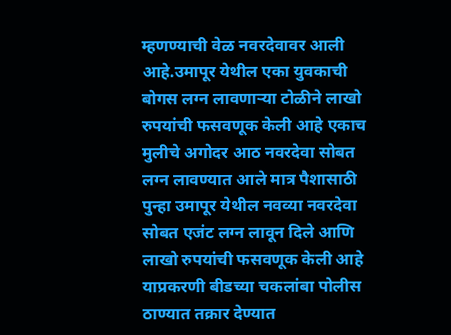म्हणण्याची वेळ नवरदेवावर आली आहे.उमापूर येथील एका युवकाची बोगस लग्न लावणाऱ्या टोळीने लाखो रुपयांची फसवणूक केली आहे एकाच मुलीचे अगोदर आठ नवरदेवा सोबत लग्न लावण्यात आले मात्र पैशासाठी पुन्हा उमापूर येथील नवव्या नवरदेवा सोबत एजंट लग्न लावून दिले आणि लाखो रुपयांची फसवणूक केली आहे याप्रकरणी बीडच्या चकलांबा पोलीस ठाण्यात तक्रार देण्यात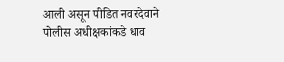आली असून पीडित नवरदेवाने पोलीस अधीक्षकांकडे धाव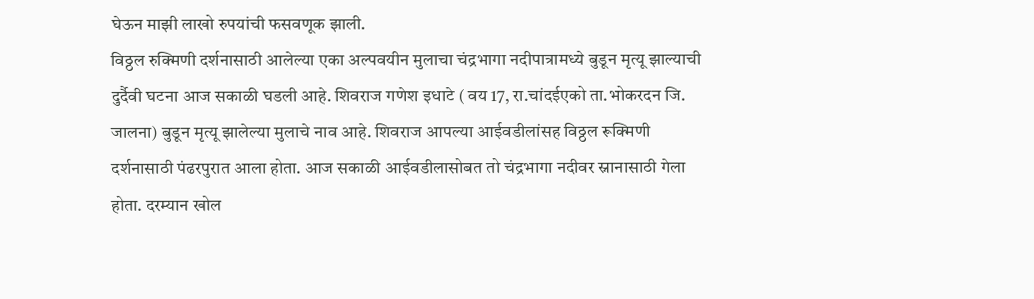घेऊन माझी लाखो रुपयांची फसवणूक झाली.
विठ्ठल रुक्मिणी दर्शनासाठी आलेल्या एका अल्पवयीन मुलाचा चंद्रभागा नदीपात्रामध्ये बुडून मृत्यू झाल्याची दुर्दैवी घटना आज सकाळी घडली आहे. शिवराज गणेश इधाटे ( वय 17, रा.चांदईएको ता.भोकरदन जि. जालना) बुडून मृत्यू झालेल्या मुलाचे नाव आहे. शिवराज आपल्या आईवडीलांसह विठ्ठल रूक्मिणी दर्शनासाठी पंढरपुरात आला होता. आज सकाळी आईवडीलासोबत तो चंद्रभागा नदीवर स्नानासाठी गेला होता. दरम्यान खोल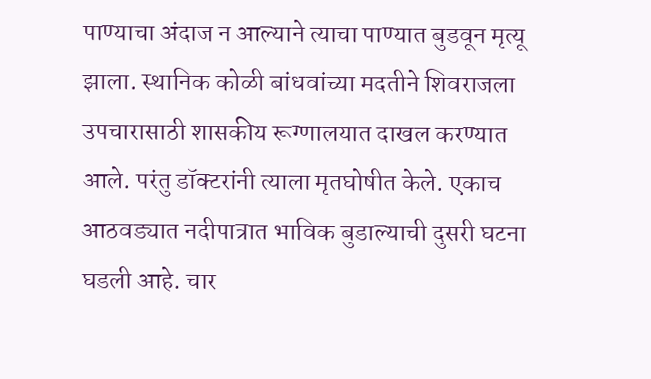पाण्याचा अंदाज न आल्याने त्याचा पाण्यात बुडवून मृत्यू झाला. स्थानिक कोळी बांधवांच्या मदतीने शिवराजला उपचारासाठी शासकीय रूग्णालयात दाखल करण्यात आले. परंतु डॉक्टरांनी त्याला मृतघोषीत केले. एकाच आठवड्यात नदीपात्रात भाविक बुडाल्याची दुसरी घटना घडली आहे. चार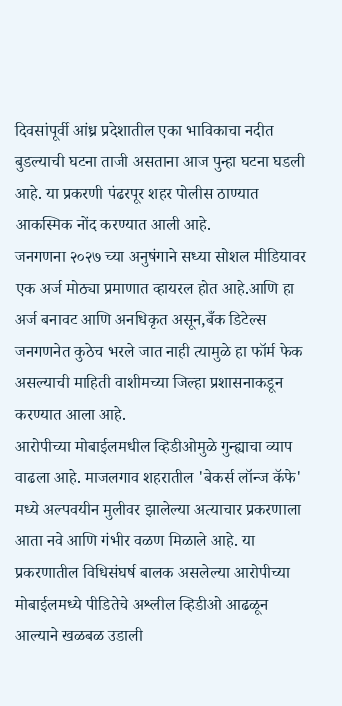दिवसांपूर्वी आंध्र प्रदेशातील एका भाविकाचा नदीत बुडल्याची घटना ताजी असताना आज पुन्हा घटना घडली आहे. या प्रकरणी पंढरपूर शहर पोलीस ठाण्यात आकस्मिक नोंद करण्यात आली आहे.
जनगणना २०२७ च्या अनुषंगाने सध्या सोशल मीडियावर एक अर्ज मोठ्या प्रमाणात व्हायरल होत आहे.आणि हा अर्ज बनावट आणि अनधिकृत असून,बँक डिटेल्स जनगणनेत कुठेच भरले जात नाही त्यामुळे हा फॉर्म फेक असल्याची माहिती वाशीमच्या जिल्हा प्रशासनाकडून करण्यात आला आहे.
आरोपीच्या मोबाईलमधील व्हिडीओमुळे गुन्ह्याचा व्याप वाढला आहे. माजलगाव शहरातील 'बेकर्स लॉन्ज कॅफे' मध्ये अल्पवयीन मुलीवर झालेल्या अत्याचार प्रकरणाला आता नवे आणि गंभीर वळण मिळाले आहे. या प्रकरणातील विधिसंघर्ष बालक असलेल्या आरोपीच्या मोबाईलमध्ये पीडितेचे अश्लील व्हिडीओ आढळून आल्याने खळबळ उडाली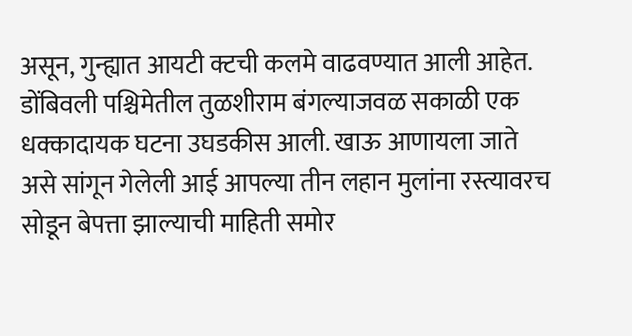असून, गुन्ह्यात आयटी क्टची कलमे वाढवण्यात आली आहेत.
डोंबिवली पश्चिमेतील तुळशीराम बंगल्याजवळ सकाळी एक धक्कादायक घटना उघडकीस आली. खाऊ आणायला जाते असे सांगून गेलेली आई आपल्या तीन लहान मुलांना रस्त्यावरच सोडून बेपत्ता झाल्याची माहिती समोर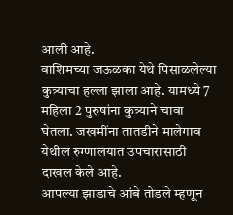आली आहे.
वाशिमच्या जऊळका येथे पिसाळलेल्या कुत्र्याचा हल्ला झाला आहे. यामध्ये 7 महिला 2 पुरुषांना कुत्र्याने चावा घेतला. जखमींना तातडीने मालेगाव येथील रुग्णालयात उपचारासाठी दाखल केले आहे.
आपल्या झाडाचे आंबे तोडले म्हणून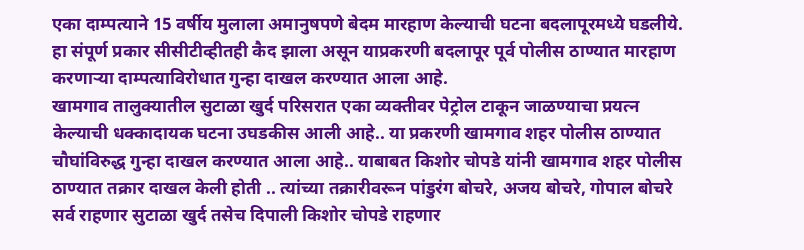एका दाम्पत्याने 15 वर्षीय मुलाला अमानुषपणे बेदम मारहाण केल्याची घटना बदलापूरमध्ये घडलीये. हा संपूर्ण प्रकार सीसीटीव्हीतही कैद झाला असून याप्रकरणी बदलापूर पूर्व पोलीस ठाण्यात मारहाण करणाऱ्या दाम्पत्याविरोधात गुन्हा दाखल करण्यात आला आहे.
खामगाव तालुक्यातील सुटाळा खुर्द परिसरात एका व्यक्तीवर पेट्रोल टाकून जाळण्याचा प्रयत्न केल्याची धक्कादायक घटना उघडकीस आली आहे.. या प्रकरणी खामगाव शहर पोलीस ठाण्यात चौघांविरुद्ध गुन्हा दाखल करण्यात आला आहे.. याबाबत किशोर चोपडे यांनी खामगाव शहर पोलीस ठाण्यात तक्रार दाखल केली होती .. त्यांच्या तक्रारीवरून पांडुरंग बोचरे, अजय बोचरे, गोपाल बोचरे सर्व राहणार सुटाळा खुर्द तसेच दिपाली किशोर चोपडे राहणार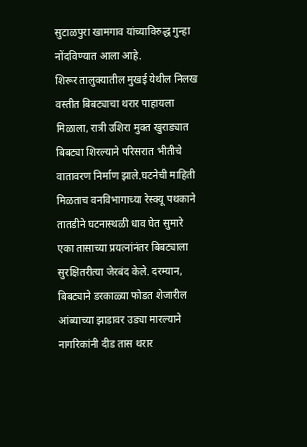सुटाळपुरा खामगाव यांच्याविरुद्ध गुन्हा नोंदविण्यात आला आहे.
शिरूर तालुक्यातील मुखई येथील निलख वस्तीत बिबट्याचा थरार पाहायला मिळाला, रात्री उशिरा मुक्त खुराड्यात बिबट्या शिरल्याने परिसरात भीतीचे वातावरण निर्माण झाले.घटनेची माहिती मिळताच वनविभागाच्या रेस्क्यू पथकाने तातडीने घटनास्थळी धाव घेत सुमारे एका तासाच्या प्रयत्नांनंतर बिबट्याला सुरक्षितरीत्या जेरबंद केले. दरम्यान, बिबट्याने डरकाळ्या फोडत शेजारील आंब्याच्या झाडावर उड्या मारल्याने नागरिकांनी दीड तास थरार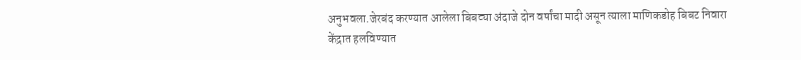अनुभवला.जेरबंद करण्यात आलेला बिबट्या अंदाजे दोन वर्षांचा मादी असून त्याला माणिकडोह बिबट निवारा केंद्रात हलविण्यात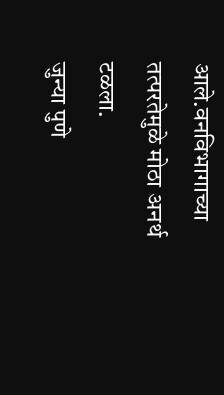आले.वनविभागाच्या तत्परतेमुळे मोठा अनर्थ टळला.
जुन्या पुणे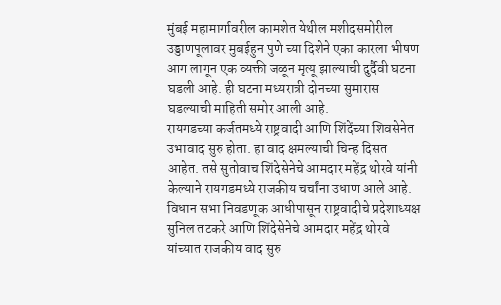मुंबई महामार्गावरील कामशेत येथील मशीदसमोरील उड्डाणपूलावर मुबईहुन पुणे च्या दिशेने एका कारला भीषण आग लागून एक व्यक्ती जळून मृत्यू झाल्याची दुर्दैवी घटना घडली आहे. ही घटना मध्यरात्री दोनच्या सुमारास घडल्याची माहिती समोर आली आहे.
रायगडच्या कर्जतमध्ये राष्ट्रवादी आणि शिंदेंच्या शिवसेनेत उभावाद सुरु होता. हा वाद क्षमल्याची चिन्ह दिसत आहेत. तसे सुतोवाच शिंदेसेनेचे आमदार महेंद्र थोरवे यांनी केल्याने रायगडमध्ये राजकीय चर्चांना उधाण आले आहे. विधान सभा निवडणूक आधीपासून राष्ट्रवादीचे प्रदेशाध्यक्ष सुनिल तटकरे आणि शिंदेसेनेचे आमदार महेंद्र थोरवे यांच्यात राजकीय वाद सुरु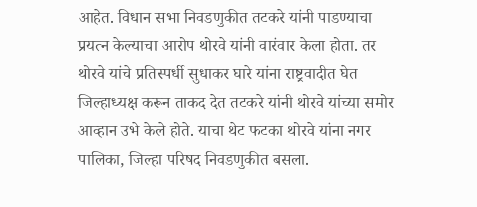आहेत. विधान सभा निवडणुकीत तटकरे यांनी पाडण्याचा प्रयत्न केल्याचा आरोप थोरवे यांनी वारंवार केला होता. तर थोरवे यांचे प्रतिस्पर्धी सुधाकर घारे यांना राष्ट्रवादीत घेत जिल्हाध्यक्ष करून ताकद देत तटकरे यांनी थोरवे यांच्या समोर आव्हान उभे केले होते. याचा थेट फटका थोरवे यांना नगर पालिका, जिल्हा परिषद निवडणुकीत बसला.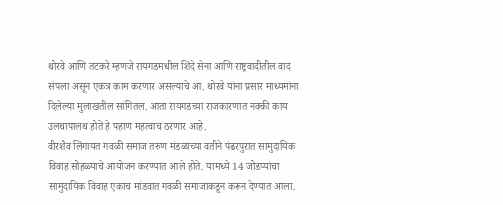थोरवे आणि तटकरे म्हणजे रायगडमधील शिंदे सेना आणि राष्ट्रवादीतील वाद संपला असून एकत्र काम करणार असल्याचे आ. थोरवे यांना प्रसार माध्यमांना दिलेल्या मुलाखतील सांगितल. आता रायगडच्या राजकारणात नक्की काय उलथापालथ होते हे पहाण महत्वाच ठरणार आहे.
वीरशैव लिंगायत गवळी समाज तरुण मंडळाच्या वतीने पंढरपुरात सामुदायिक विवाह सोहळ्याचे आयोजन करण्यात आले होते. यामध्ये 14 जोडप्यांचा सामुदायिक विवाह एकाच मांडवात गवळी समाजाकडून करून देण्यात आला.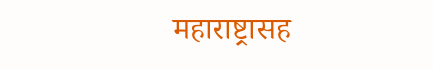महाराष्ट्रासह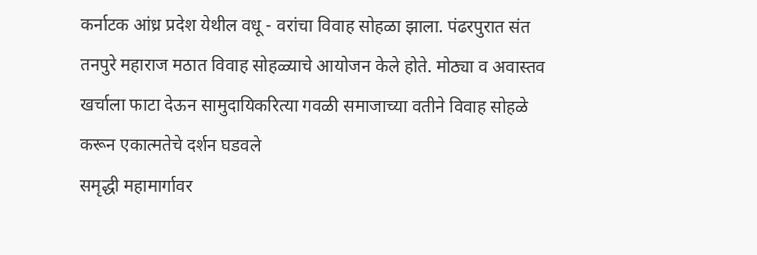कर्नाटक आंध्र प्रदेश येथील वधू - वरांचा विवाह सोहळा झाला. पंढरपुरात संत तनपुरे महाराज मठात विवाह सोहळ्याचे आयोजन केले होते. मोठ्या व अवास्तव खर्चाला फाटा देऊन सामुदायिकरित्या गवळी समाजाच्या वतीने विवाह सोहळे करून एकात्मतेचे दर्शन घडवले
समृद्धी महामार्गावर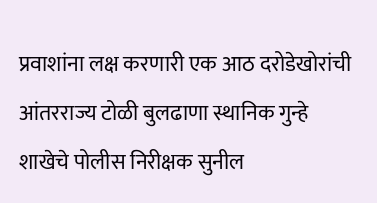प्रवाशांना लक्ष करणारी एक आठ दरोडेखोरांची आंतरराज्य टोळी बुलढाणा स्थानिक गुन्हे शाखेचे पोलीस निरीक्षक सुनील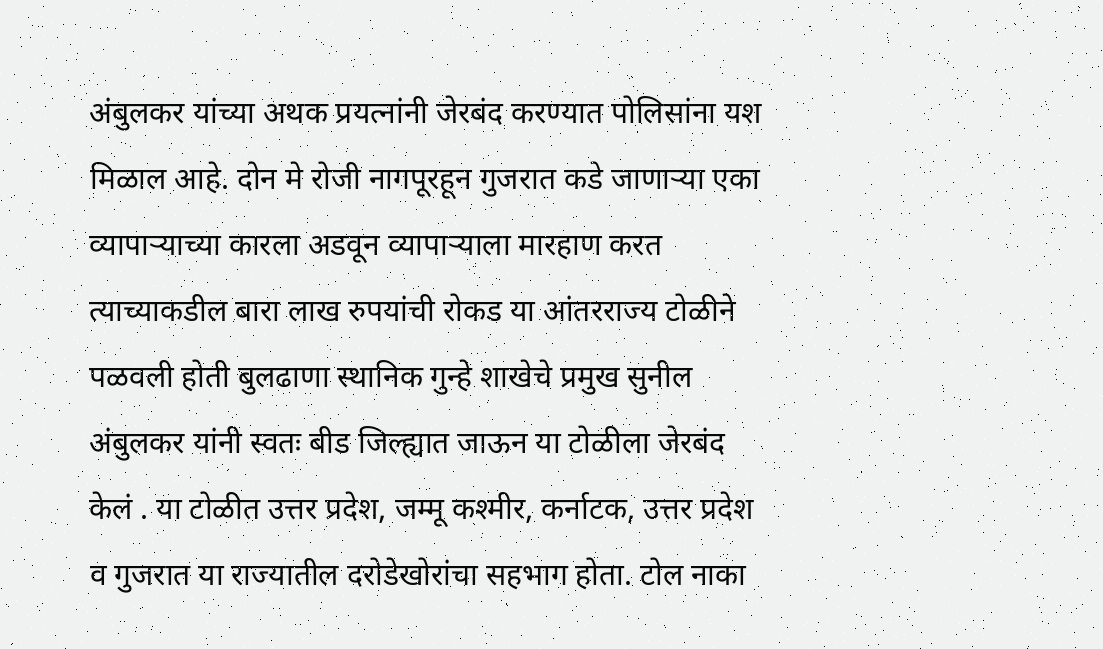अंबुलकर यांच्या अथक प्रयत्नांनी जेरबंद करण्यात पोलिसांना यश मिळाल आहे. दोन मे रोजी नागपूरहून गुजरात कडे जाणाऱ्या एका व्यापाऱ्याच्या कारला अडवून व्यापाऱ्याला मारहाण करत त्याच्याकडील बारा लाख रुपयांची रोकड या आंतरराज्य टोळीने पळवली होती बुलढाणा स्थानिक गुन्हे शाखेचे प्रमुख सुनील अंबुलकर यांनी स्वतः बीड जिल्ह्यात जाऊन या टोळीला जेरबंद केलं . या टोळीत उत्तर प्रदेश, जम्मू कश्मीर, कर्नाटक, उत्तर प्रदेश व गुजरात या राज्यातील दरोडेखोरांचा सहभाग होता. टोल नाका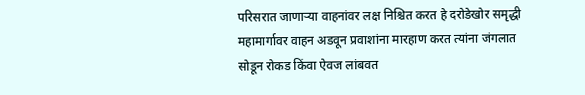परिसरात जाणाऱ्या वाहनांवर लक्ष निश्चित करत हे दरोडेखोर समृद्धी महामार्गावर वाहन अडवून प्रवाशांना मारहाण करत त्यांना जंगलात सोडून रोकड किंवा ऐवज लांबवत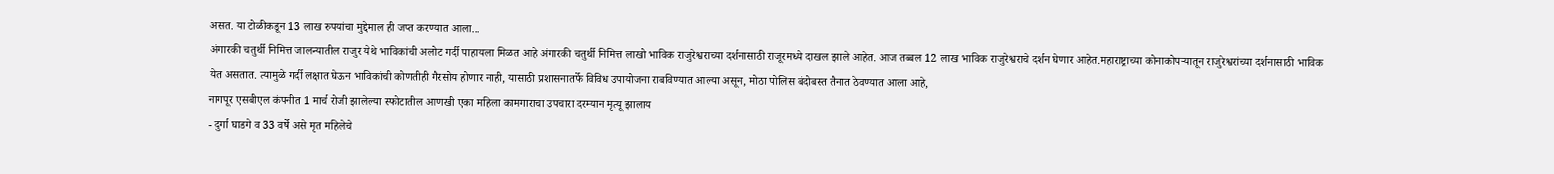असत. या टोळीकडून 13 लाख रुपयांचा मुद्देमाल ही जप्त करण्यात आला...
अंगारकी चतुर्थी निमित्त जालन्यातील राजुर येथे भाविकांची अलोट गर्दी पाहायला मिळत आहे अंगारकी चतुर्थी निमित्त लाखो भाविक राजुरेश्वराच्या दर्शनासाठी राजूरमध्ये दाखल झाले आहेत. आज तब्बल 12 लाख भाविक राजुरेश्वराचे दर्शन घेणार आहेत.महाराष्ट्राच्या कोनाकोपऱ्यातून राजुरेश्वरांच्या दर्शनासाठी भाविक येत असतात. त्यामुळे गर्दी लक्षात घेऊन भाविकांची कोणतीही गैरसोय होणार नाही, यासाठी प्रशासनातर्फे विविध उपायोजना राबविण्यात आल्या असून, मोठा पोलिस बंदोबस्त तैनात ठेवण्यात आला आहे,
नागपूर एसबीएल कंपनीत 1 मार्च रोजी झालेल्या स्फोटातील आणखी एका महिला कामगाराचा उपचारा दरम्यान मृत्यू झालाय
- दुर्गा घाडगे व 33 वर्षे असे मृत महिलेचे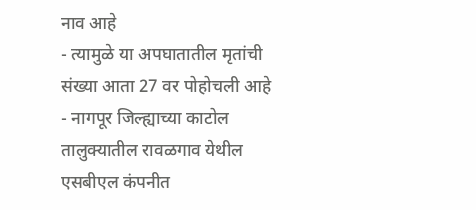नाव आहे
- त्यामुळे या अपघातातील मृतांची संख्या आता 27 वर पोहोचली आहे
- नागपूर जिल्ह्याच्या काटोल तालुक्यातील रावळगाव येथील एसबीएल कंपनीत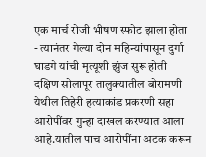एक मार्च रोजी भीषण स्फोट झाला होता
- त्यानंतर गेल्या दोन महिन्यांपासून दुर्गा घाडगे यांची मृत्यूशी झुंज सुरू होती
दक्षिण सोलापूर तालुक्यातील बोरामणी येथील तिहेरी हत्याकांड प्रकरणी सहा आरोपींवर गुन्हा दाखल करण्यात आला आहे.यातील पाच आरोपींना अटक करून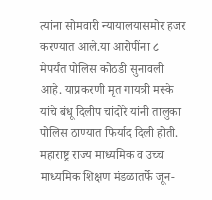त्यांना सोमवारी न्यायालयासमोर हजर करण्यात आले.या आरोपींना ८ मेपर्यंत पोलिस कोठडी सुनावली आहे. याप्रकरणी मृत गायत्री मस्के यांचे बंधू दिलीप चांदोरे यांनी तालुका पोलिस ठाण्यात फिर्याद दिली होती.
महाराष्ट्र राज्य माध्यमिक व उच्च माध्यमिक शिक्षण मंडळातर्फे जून-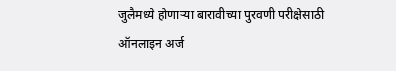जुलैमध्ये होणाऱ्या बारावीच्या पुरवणी परीक्षेसाठी ऑनलाइन अर्ज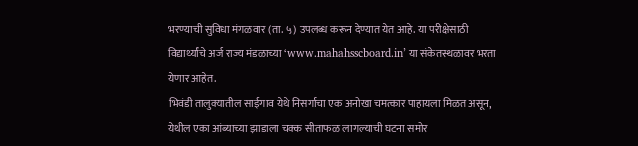भरण्याची सुविधा मंगळवार (ता. ५) उपलब्ध करून देण्यात येत आहे. या परीक्षेसाठी विद्यार्थ्यांचे अर्ज राज्य मंडळाच्या ‘www.mahahsscboard.in’ या संकेतस्थळावर भरता येणार आहेत.
भिवंडी तालुक्यातील साईगाव येथे निसर्गाचा एक अनोखा चमत्कार पाहायला मिळत असून, येथील एका आंब्याच्या झाडाला चक्क सीताफळ लागल्याची घटना समोर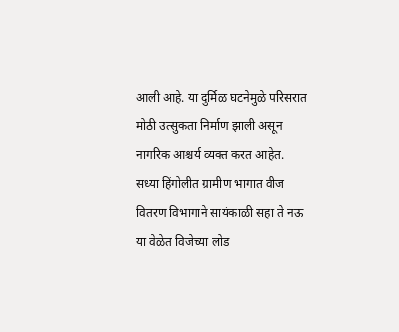आली आहे. या दुर्मिळ घटनेमुळे परिसरात मोठी उत्सुकता निर्माण झाली असून नागरिक आश्चर्य व्यक्त करत आहेत.
सध्या हिंगोलीत ग्रामीण भागात वीज वितरण विभागाने सायंकाळी सहा ते नऊ या वेळेत विजेच्या लोड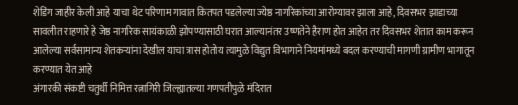शेडिंग जाहीर केली आहे याचा थेट परिणाम गावात कितपत पडलेल्या ज्येष्ठ नागरिकांच्या आरोग्यावर झाला आहे, दिवसभर झाडाच्या सावलीत राहणारे हे जेष्ठ नागरिक सायंकाळी झोपण्यासाठी घरात आल्यानंतर उष्णतेने हैराण होत आहेत तर दिवसभर शेतात काम करून आलेल्या सर्वसामान्य शेतकऱ्यांना देखील याचा त्रास होतोय त्यामुळे विद्युत विभागाने नियमांमध्ये बदल करण्याची मागणी ग्रामीण भागातून करण्यात येत आहे
अंगारकी संकष्टी चतुर्थी निमित्त रत्नागिरी जिल्ह्यातल्या गणपतीपुळे मंदिरात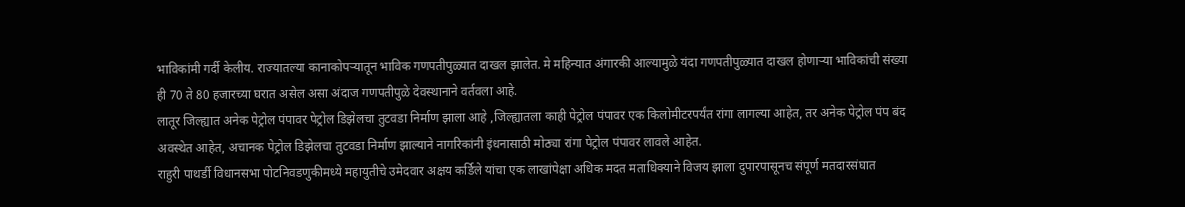भाविकांमी गर्दी केलीय. राज्यातल्या कानाकोपऱ्यातून भाविक गणपतीपुळ्यात दाखल झालेत. मे महिन्यात अंगारकी आल्यामुळे यंदा गणपतीपुळ्यात दाखल होणाऱ्या भाविकांची संख्या ही 70 ते 80 हजारच्या घरात असेल असा अंदाज गणपतीपुळे देवस्थानाने वर्तवला आहे.
लातूर जिल्ह्यात अनेक पेट्रोल पंपावर पेट्रोल डिझेलचा तुटवडा निर्माण झाला आहे ,जिल्ह्यातला काही पेट्रोल पंपावर एक किलोमीटरपर्यंत रांगा लागल्या आहेत, तर अनेक पेट्रोल पंप बंद अवस्थेत आहेत, अचानक पेट्रोल डिझेलचा तुटवडा निर्माण झाल्याने नागरिकांनी इंधनासाठी मोठ्या रांगा पेट्रोल पंपावर लावले आहेत.
राहुरी पाथर्डी विधानसभा पोटनिवडणुकीमध्ये महायुतीचे उमेदवार अक्षय कर्डिले यांचा एक लाखांपेक्षा अधिक मदत मताधिक्याने विजय झाला दुपारपासूनच संपूर्ण मतदारसंघात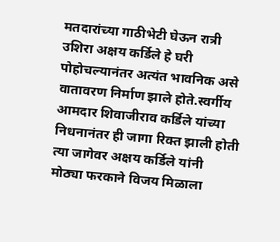मतदारांच्या गाठीभेटी घेऊन रात्री उशिरा अक्षय कर्डिले हे घरी पोहोचल्यानंतर अत्यंत भावनिक असे वातावरण निर्माण झाले होते.स्वर्गीय आमदार शिवाजीराव कर्डिले यांच्या निधनानंतर ही जागा रिक्त झाली होती त्या जागेवर अक्षय कर्डिले यांनी मोठ्या फरकाने विजय मिळाला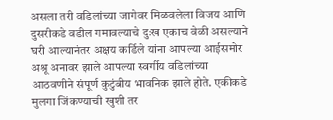असला तरी वडिलांच्या जागेवर मिळवलेला विजय आणि दुसरीकडे वडील गमावल्याचे दुःख एकाच वेळी असल्याने घरी आल्यानंतर अक्षय कर्डिले यांना आपल्या आईसमोर अश्रू अनावर झाले आपल्या स्वर्गीय वडिलांच्या आठवणीने संपूर्ण कुटुंबीय भावनिक झाले होते. एकीकडे मुलगा जिंकण्याची खुशी तर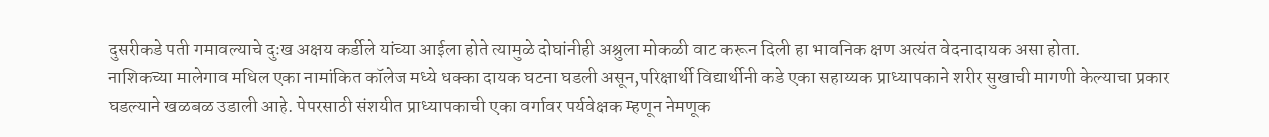दुसरीकडे पती गमावल्याचे दुःख अक्षय कर्डीले यांच्या आईला होते त्यामुळे दोघांनीही अश्रुला मोकळी वाट करून दिली हा भावनिक क्षण अत्यंत वेदनादायक असा होता.
नाशिकच्या मालेगाव मधिल एका नामांकित कॉलेज मध्ये धक्का दायक घटना घडली असून,परिक्षार्थी विद्यार्थीनी कडे एका सहाय्यक प्राध्यापकाने शरीर सुखाची मागणी केल्याचा प्रकार घडल्याने खळबळ उडाली आहे. पेपरसाठी संशयीत प्राध्यापकाची एका वर्गावर पर्यवेक्षक म्हणून नेमणूक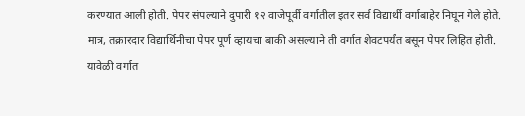करण्यात आली होती. पेपर संपल्याने दुपारी १२ वाजेपूर्वी वर्गातील इतर सर्व विद्यार्थी वर्गाबाहेर निघून गेले होते. मात्र, तक्रारदार विद्यार्थिनीचा पेपर पूर्ण व्हायचा बाकी असल्याने ती वर्गात शेवटपर्यंत बसून पेपर लिहित होती. यावेळी वर्गात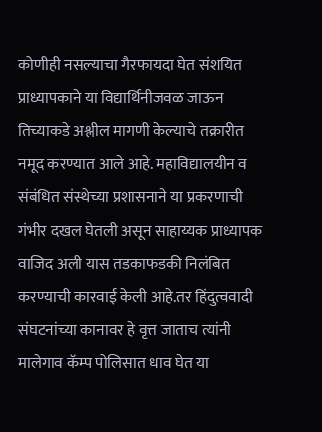कोणीही नसल्याचा गैरफायदा घेत संशयित प्राध्यापकाने या विद्यार्थिनीजवळ जाऊन तिच्याकडे अश्लील मागणी केल्याचे तक्रारीत नमूद करण्यात आले आहे. महाविद्यालयीन व संबंधित संस्थेच्या प्रशासनाने या प्रकरणाची गंभीर दखल घेतली असून साहाय्यक प्राध्यापक वाजिद अली यास तडकाफडकी निलंबित करण्याची कारवाई केली आहे.तर हिंदुत्ववादी संघटनांच्या कानावर हे वृत्त जाताच त्यांनी मालेगाव कॅम्प पोलिसात धाव घेत या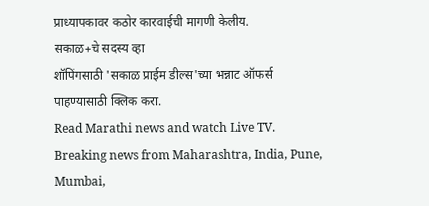प्राध्यापकावर कठोर कारवाईची मागणी केलीय.
सकाळ+चे सदस्य व्हा
शॉपिंगसाठी 'सकाळ प्राईम डील्स'च्या भन्नाट ऑफर्स पाहण्यासाठी क्लिक करा.
Read Marathi news and watch Live TV. Breaking news from Maharashtra, India, Pune, Mumbai,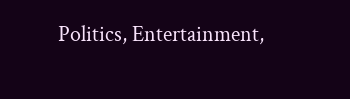Politics, Entertainment,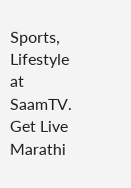Sports, Lifestyle at SaamTV. Get Live Marathi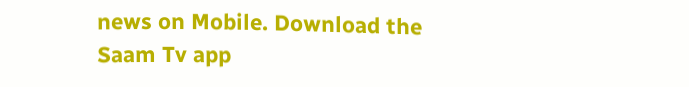news on Mobile. Download the Saam Tv app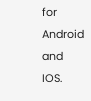for Android and IOS.